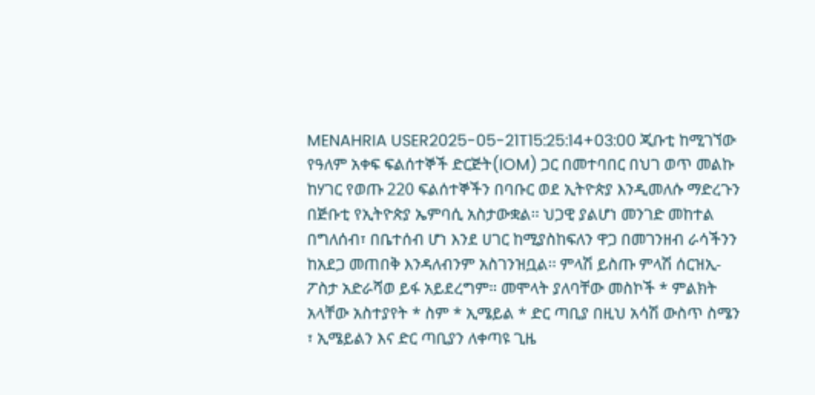MENAHRIA USER2025-05-21T15:25:14+03:00 ጂቡቲ ከሚገኘው የዓለም አቀፍ ፍልሰተኞች ድርጅት(IOM) ጋር በመተባበር በህገ ወጥ መልኩ ከሃገር የወጡ 220 ፍልሰተኞችን በባቡር ወደ ኢትዮጵያ እንዲመለሱ ማድረጉን በጅቡቲ የኢትዮጵያ ኤምባሲ አስታውቋል፡፡ ህጋዊ ያልሆነ መንገድ መከተል በግለሰብ፣ በቤተሰብ ሆነ እንደ ሀገር ከሚያስከፍለን ዋጋ በመገንዘብ ራሳችንን ከአደጋ መጠበቅ እንዳለብንም አስገንዝቧል፡፡ ምላሽ ይስጡ ምላሽ ሰርዝኢ-ፖስታ አድራሻወ ይፋ አይደረግም። መሞላት ያለባቸው መስኮች * ምልክት አላቸው አስተያየት * ስም * ኢሜይል * ድር ጣቢያ በዚህ አሳሽ ውስጥ ስሜን ፣ ኢሜይልን እና ድር ጣቢያን ለቀጣዩ ጊዜ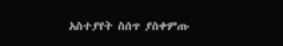አስተያየት ስሰጥ ያስቀምጡ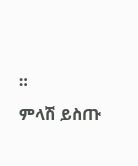።
ምላሽ ይስጡ